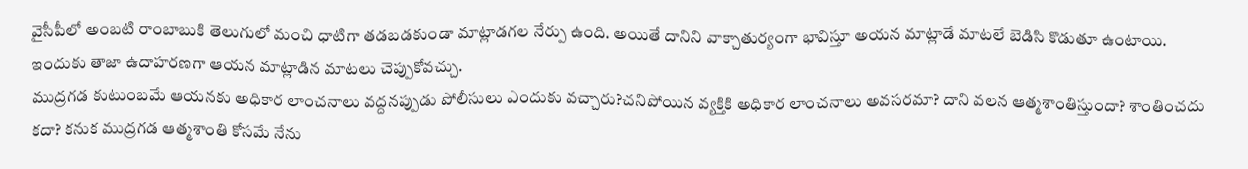వైసీపీలో అంబటి రాంబాబుకి తెలుగులో మంచి ధాటిగా తడబడకుండా మాట్లాడగల నేర్పు ఉంది. అయితే దానిని వాక్చాతుర్యంగా భావిస్తూ అయన మాట్లాడే మాటలే బెడిసి కొడుతూ ఉంటాయి. ఇందుకు తాజా ఉదాహరణగా ఆయన మాట్లాడిన మాటలు చెప్పుకోవచ్చు.
ముద్రగడ కుటుంబమే ఆయనకు అధికార లాంచనాలు వద్దనప్పుడు పోలీసులు ఎందుకు వచ్చారు?చనిపోయిన వ్యక్తికి అధికార లాంచనాలు అవసరమా? దాని వలన ఆత్మశాంతిస్తుందా? శాంతించదు కదా? కనుక ముద్రగడ ఆత్మశాంతి కోసమే నేను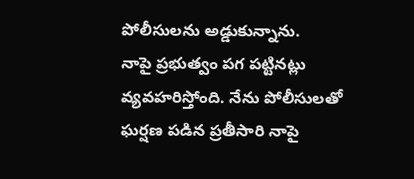పోలీసులను అడ్డుకున్నాను.
నాపై ప్రభుత్వం పగ పట్టినట్లు వ్యవహరిస్తోంది. నేను పోలీసులతో ఘర్షణ పడిన ప్రతీసారి నాపై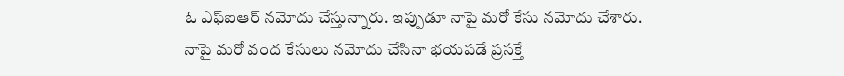ఓ ఎఫ్ఐఆర్ నమోదు చేస్తున్నారు. ఇప్పుడూ నాపై మరో కేసు నమోదు చేశారు.
నాపై మరో వంద కేసులు నమోదు చేసినా భయపడే ప్రసక్తే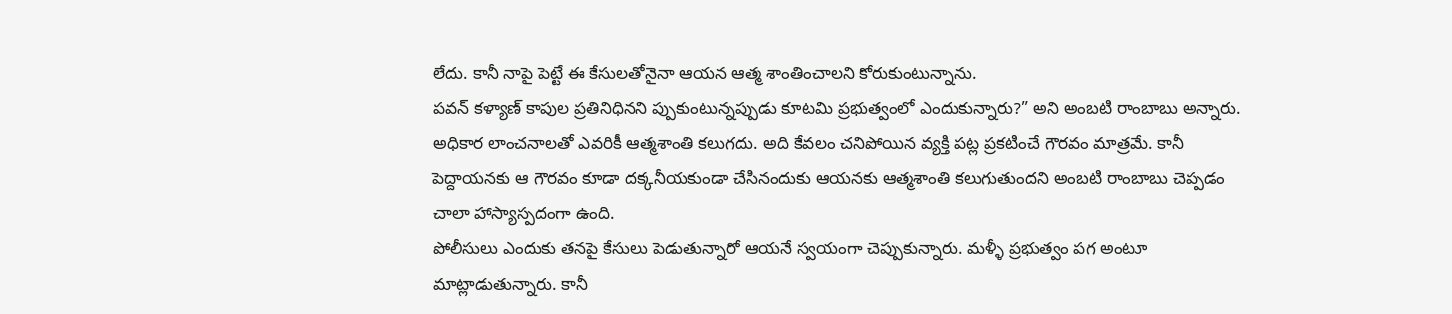లేదు. కానీ నాపై పెట్టే ఈ కేసులతోనైనా ఆయన ఆత్మ శాంతించాలని కోరుకుంటున్నాను.
పవన్ కళ్యాణ్ కాపుల ప్రతినిధినని ప్పుకుంటున్నప్పుడు కూటమి ప్రభుత్వంలో ఎందుకున్నారు?” అని అంబటి రాంబాబు అన్నారు.
అధికార లాంచనాలతో ఎవరికీ ఆత్మశాంతి కలుగదు. అది కేవలం చనిపోయిన వ్యక్తి పట్ల ప్రకటించే గౌరవం మాత్రమే. కానీ పెద్దాయనకు ఆ గౌరవం కూడా దక్కనీయకుండా చేసినందుకు ఆయనకు ఆత్మశాంతి కలుగుతుందని అంబటి రాంబాబు చెప్పడం చాలా హాస్యాస్పదంగా ఉంది.
పోలీసులు ఎందుకు తనపై కేసులు పెడుతున్నారో ఆయనే స్వయంగా చెప్పుకున్నారు. మళ్ళీ ప్రభుత్వం పగ అంటూ మాట్లాడుతున్నారు. కానీ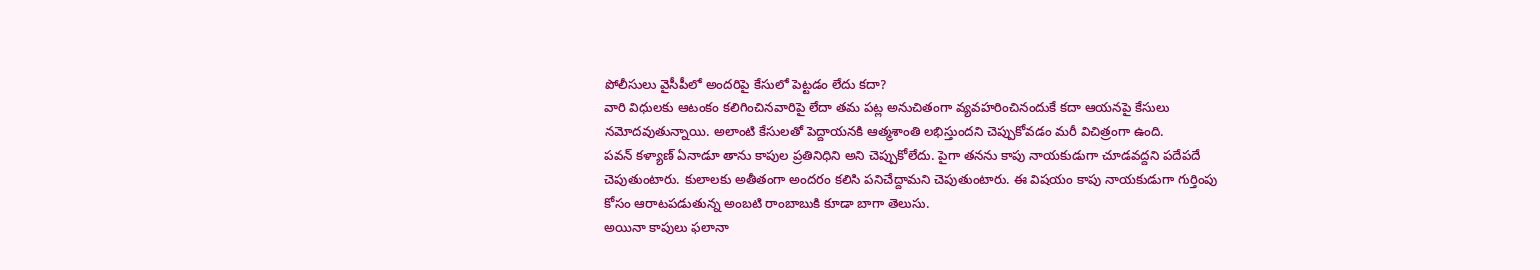పోలీసులు వైసీపీలో అందరిపై కేసులో పెట్టడం లేదు కదా?
వారి విధులకు ఆటంకం కలిగించినవారిపై లేదా తమ పట్ల అనుచితంగా వ్యవహరించినందుకే కదా ఆయనపై కేసులు నమోదవుతున్నాయి. అలాంటి కేసులతో పెద్దాయనకి ఆత్మశాంతి లభిస్తుందని చెప్పుకోవడం మరీ విచిత్రంగా ఉంది.
పవన్ కళ్యాణ్ ఏనాడూ తాను కాపుల ప్రతినిధిని అని చెప్పుకోలేదు. పైగా తనను కాపు నాయకుడుగా చూడవద్దని పదేపదే చెపుతుంటారు. కులాలకు అతీతంగా అందరం కలిసి పనిచేద్దామని చెపుతుంటారు. ఈ విషయం కాపు నాయకుడుగా గుర్తింపు కోసం ఆరాటపడుతున్న అంబటి రాంబాబుకి కూడా బాగా తెలుసు.
అయినా కాపులు ఫలానా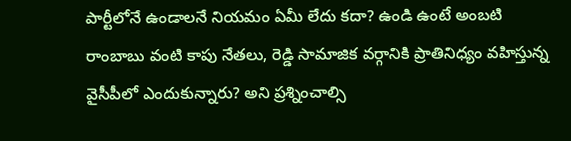పార్టీలోనే ఉండాలనే నియమం ఏమీ లేదు కదా? ఉండి ఉంటే అంబటి రాంబాబు వంటి కాపు నేతలు, రెడ్డి సామాజిక వర్గానికి ప్రాతినిధ్యం వహిస్తున్న వైసీపీలో ఎందుకున్నారు? అని ప్రశ్నించాల్సి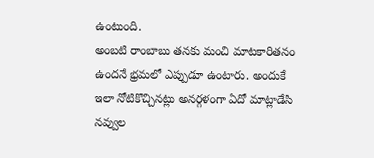ఉంటుంది.
అంబటి రాంబాబు తనకు మంచి మాటకారితనం ఉందనే భ్రమలో ఎప్పుడూ ఉంటారు. అందుకే ఇలా నోటికొచ్చినట్లు అనర్గళంగా ఏదో మాట్లాడేసి నవ్వుల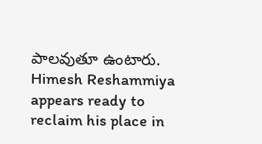పాలవుతూ ఉంటారు.
Himesh Reshammiya appears ready to reclaim his place in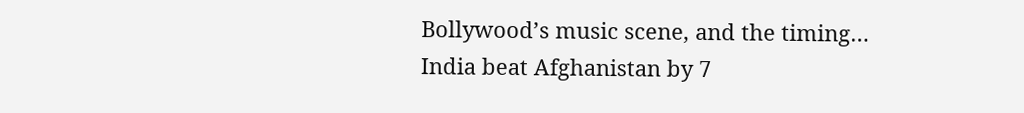Bollywood’s music scene, and the timing…
India beat Afghanistan by 7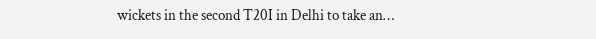wickets in the second T20I in Delhi to take an…